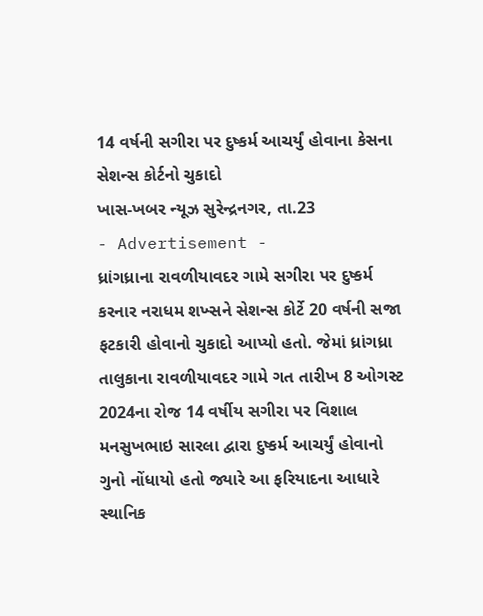14 વર્ષની સગીરા પર દુષ્કર્મ આચર્યું હોવાના કેસના સેશન્સ કોર્ટનો ચુકાદો
ખાસ-ખબર ન્યૂઝ સુરેન્દ્રનગર, તા.23
- Advertisement -
ધ્રાંગધ્રાના રાવળીયાવદર ગામે સગીરા પર દુષ્કર્મ કરનાર નરાધમ શખ્સને સેશન્સ કોર્ટે 20 વર્ષની સજા ફટકારી હોવાનો ચુકાદો આપ્યો હતો. જેમાં ધ્રાંગધ્રા તાલુકાના રાવળીયાવદર ગામે ગત તારીખ 8 ઓગસ્ટ 2024ના રોજ 14 વર્ષીય સગીરા પર વિશાલ મનસુખભાઇ સારલા દ્વારા દુષ્કર્મ આચર્યું હોવાનો ગુનો નોંધાયો હતો જ્યારે આ ફરિયાદના આધારે સ્થાનિક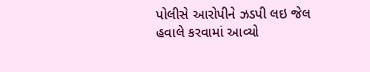પોલીસે આરોપીને ઝડપી લઇ જેલ હવાલે કરવામાં આવ્યો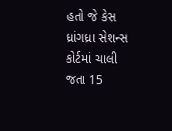હતો જે કેસ ધ્રાંગધ્રા સેશન્સ કોર્ટમાં ચાલી જતા 15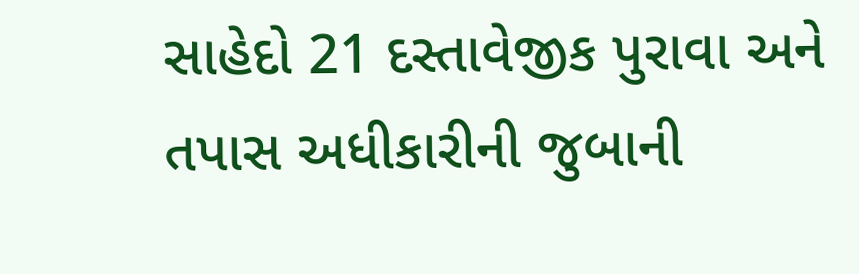સાહેદો 21 દસ્તાવેજીક પુરાવા અને તપાસ અધીકારીની જુબાની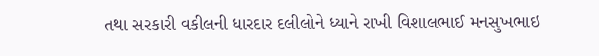તથા સરકારી વકીલની ધારદાર દલીલોને ધ્યાને રાખી વિશાલભાઈ મનસુખભાઇ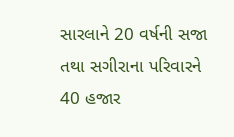સારલાને 20 વર્ષની સજા તથા સગીરાના પરિવારને 40 હજાર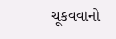ચૂકવવાનો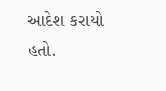આદેશ કરાયો હતો.